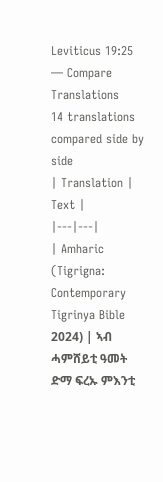Leviticus 19:25 — Compare Translations
14 translations compared side by side
| Translation | Text |
|---|---|
| Amharic (Tigrigna: Contemporary Tigrinya Bible 2024) | ኣብ ሓምሸይቲ ዓመት ድማ ፍረኡ ምእንቲ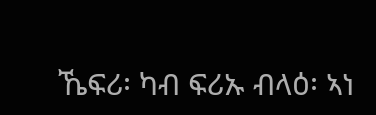ኼፍሪ፡ ካብ ፍሪኡ ብላዕ፡ ኣነ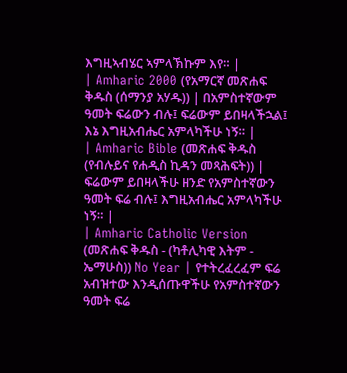እግዚኣብሄር ኣምላኽኩም እየ። |
| Amharic 2000 (የአማርኛ መጽሐፍ ቅዱስ (ሰማንያ አሃዱ)) | በአምስተኛውም ዓመት ፍሬውን ብሉ፤ ፍሬውም ይበዛላችኋል፤ እኔ እግዚአብሔር አምላካችሁ ነኝ። |
| Amharic Bible (መጽሐፍ ቅዱስ (የብሉይና የሐዲስ ኪዳን መጻሕፍት)) | ፍሬውም ይበዛላችሁ ዘንድ የአምስተኛውን ዓመት ፍሬ ብሉ፤ እግዚአብሔር አምላካችሁ ነኝ። |
| Amharic Catholic Version (መጽሐፍ ቅዱስ - (ካቶሊካዊ እትም - ኤማሁስ)) No Year | የተትረፈረፈም ፍሬ አብዝተው እንዲሰጡዋችሁ የአምስተኛውን ዓመት ፍሬ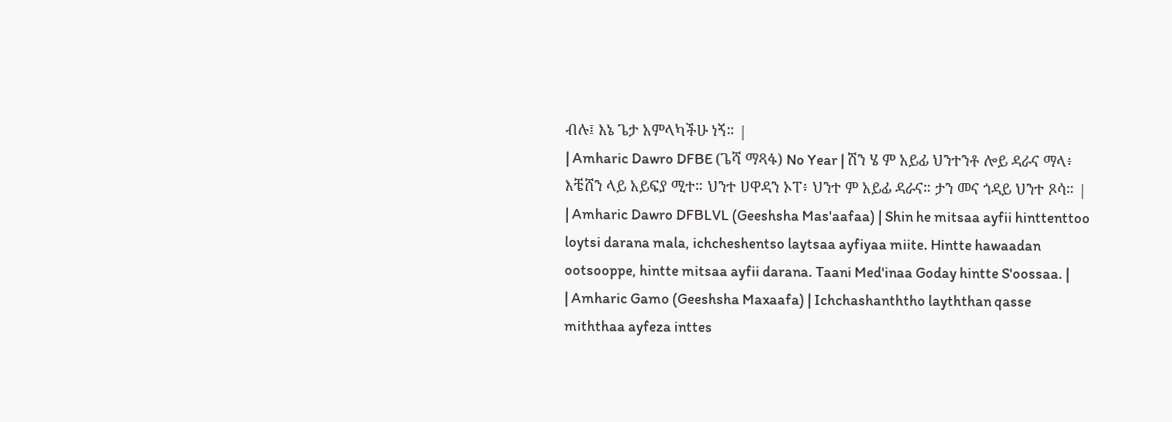ብሉ፤ እኔ ጌታ አምላካችሁ ነኝ። |
| Amharic Dawro DFBE (ጌሻ ማጻፋ) No Year | ሽን ሄ ም አይፊ ህንተንቶ ሎይ ዳራና ማላ፥ እቼሸን ላይ አይፍያ ሚተ። ህንተ ሀዋዳን ኦፐ፥ ህንተ ም አይፊ ዳራና። ታን መና ጎዳይ ህንተ ጾሳ። |
| Amharic Dawro DFBLVL (Geeshsha Mas'aafaa) | Shin he mitsaa ayfii hinttenttoo loytsi darana mala, ichcheshentso laytsaa ayfiyaa miite. Hintte hawaadan ootsooppe, hintte mitsaa ayfii darana. Taani Med'inaa Goday hintte S'oossaa. |
| Amharic Gamo (Geeshsha Maxaafa) | Ichchashanththo layththan qasse miththaa ayfeza inttes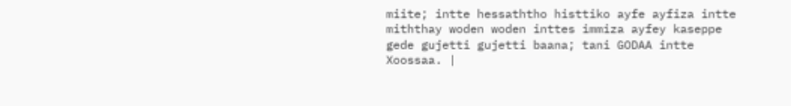miite; intte hessaththo histtiko ayfe ayfiza intte miththay woden woden inttes immiza ayfey kaseppe gede gujetti gujetti baana; tani GODAA intte Xoossaa. |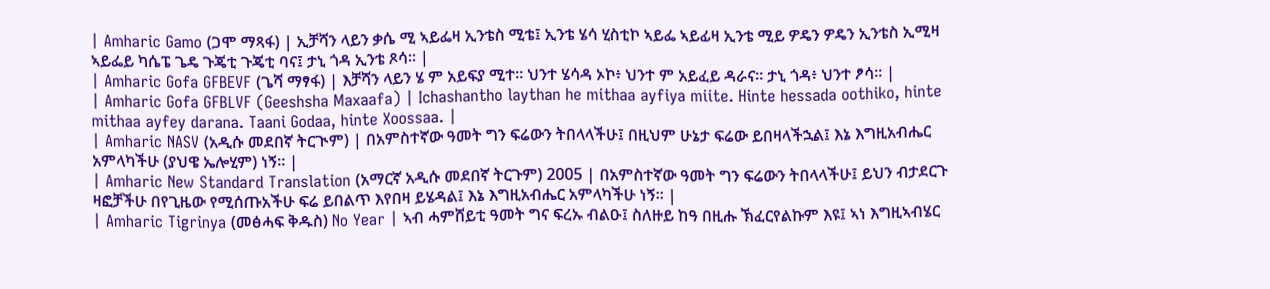| Amharic Gamo (ጋሞ ማጻፋ) | ኢቻሻን ላይን ቃሴ ሚ ኣይፌዛ ኢንቴስ ሚቴ፤ ኢንቴ ሄሳ ሂስቲኮ ኣይፌ ኣይፊዛ ኢንቴ ሚይ ዎዴን ዎዴን ኢንቴስ ኢሚዛ ኣይፌይ ካሴፔ ጌዴ ጉጄቲ ጉጄቲ ባና፤ ታኒ ጎዳ ኢንቴ ጾሳ። |
| Amharic Gofa GFBEVF (ጌሻ ማፃፋ) | እቻሻን ላይን ሄ ም አይፍያ ሚተ። ህንተ ሄሳዳ ኦኮ፥ ህንተ ም አይፈይ ዳራና። ታኒ ጎዳ፥ ህንተ ፆሳ። |
| Amharic Gofa GFBLVF (Geeshsha Maxaafa) | Ichashantho laythan he mithaa ayfiya miite. Hinte hessada oothiko, hinte mithaa ayfey darana. Taani Godaa, hinte Xoossaa. |
| Amharic NASV (አዲሱ መደበኛ ትርጒም) | በአምስተኛው ዓመት ግን ፍሬውን ትበላላችሁ፤ በዚህም ሁኔታ ፍሬው ይበዛላችኋል፤ እኔ እግዚአብሔር አምላካችሁ (ያህዌ ኤሎሂም) ነኝ። |
| Amharic New Standard Translation (አማርኛ አዲሱ መደበኛ ትርጉም) 2005 | በአምስተኛው ዓመት ግን ፍሬውን ትበላላችሁ፤ ይህን ብታደርጉ ዛፎቻችሁ በየጊዜው የሚሰጡአችሁ ፍሬ ይበልጥ እየበዛ ይሄዳል፤ እኔ እግዚአብሔር አምላካችሁ ነኝ። |
| Amharic Tigrinya (መፅሓፍ ቅዱስ) No Year | ኣብ ሓምሸይቲ ዓመት ግና ፍረኡ ብልዑ፤ ስለዙይ ከዓ በዚሑ ኽፈርየልኩም እዩ፤ ኣነ እግዚኣብሄር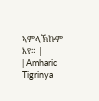ኣምላኽኩም እየ። |
| Amharic Tigrinya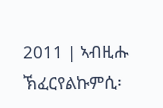2011 | ኣብዚሑ ኽፈርየልኩምሲ፡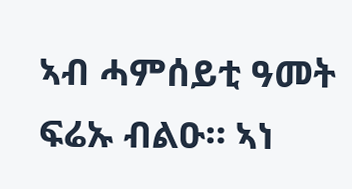ኣብ ሓምሰይቲ ዓመት ፍሬኡ ብልዑ። ኣነ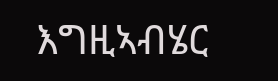እግዚኣብሄር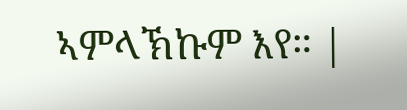ኣምላኽኩም እየ። |